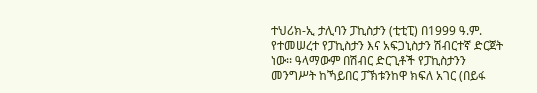ተህሪክ-ኢ ታሊባን ፓኪስታን (ቲቲፒ) በ1999 ዓ.ም. የተመሠረተ የፓኪስታን እና አፍጋኒስታን ሽብርተኛ ድርጀት ነው፡፡ ዓላማውም በሽብር ድርጊቶች የፓኪስታንን መንግሥት ከኻይበር ፓኽቱንከዋ ክፍለ አገር (በይፋ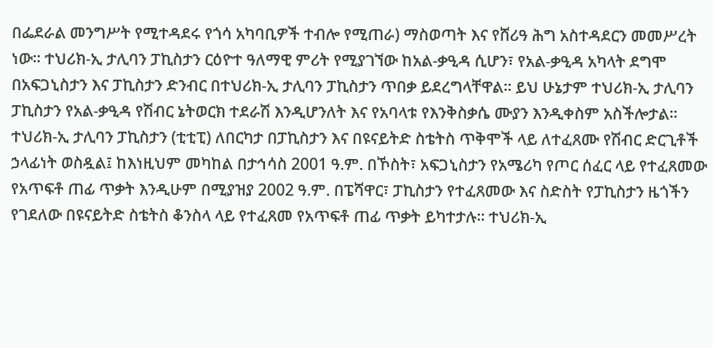በፌደራል መንግሥት የሚተዳደሩ የጎሳ አካባቢዎች ተብሎ የሚጠራ) ማስወጣት እና የሸሪዓ ሕግ አስተዳደርን መመሥረት ነው፡፡ ተህሪክ-ኢ ታሊባን ፓኪስታን ርዕዮተ ዓለማዊ ምሪት የሚያገኘው ከአል-ቃዒዳ ሲሆን፣ የአል-ቃዒዳ አካላት ደግሞ በአፍጋኒስታን እና ፓኪስታን ድንብር በተህሪክ-ኢ ታሊባን ፓኪስታን ጥበቃ ይደረግላቸዋል፡፡ ይህ ሁኔታም ተህሪክ-ኢ ታሊባን ፓኪስታን የአል-ቃዒዳ የሽብር ኔትወርክ ተደራሽ እንዲሆንለት እና የአባላቱ የእንቅስቃሴ ሙያን እንዲቀስም አስችሎታል፡፡
ተህሪክ-ኢ ታሊባን ፓኪስታን (ቲቲፒ) ለበርካታ በፓኪስታን እና በዩናይትድ ስቴትስ ጥቅሞች ላይ ለተፈጸሙ የሽብር ድርጊቶች ኃላፊነት ወስዷል፤ ከእነዚህም መካከል በታኅሳስ 2001 ዓ.ም. በኾስት፣ አፍጋኒስታን የአሜሪካ የጦር ሰፈር ላይ የተፈጸመው የአጥፍቶ ጠፊ ጥቃት እንዲሁም በሚያዝያ 2002 ዓ.ም. በፔሻዋር፣ ፓኪስታን የተፈጸመው እና ስድስት የፓኪስታን ዜጎችን የገደለው በዩናይትድ ስቴትስ ቆንስላ ላይ የተፈጸመ የአጥፍቶ ጠፊ ጥቃት ይካተታሉ፡፡ ተህሪክ-ኢ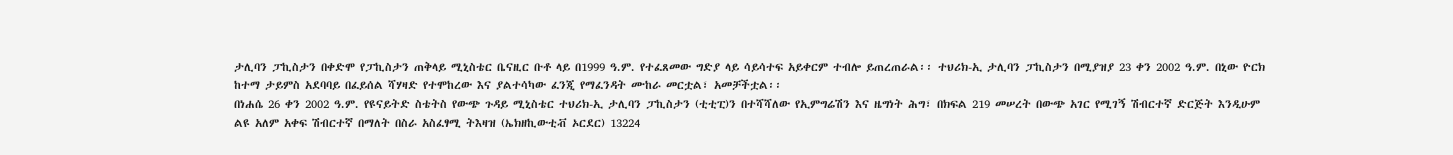ታሊባን ፓኪስታን በቀድሞ የፓኪስታን ጠቅላይ ሚኒስቴር ቤናዚር ቡቶ ላይ በ1999 ዓ.ም. የተፈጸመው ግድያ ላይ ሳይሳተፍ አይቀርም ተብሎ ይጠረጠራል፡፡ ተህሪክ-ኢ ታሊባን ፓኪስታን በሚያዝያ 23 ቀን 2002 ዓ.ም. በኒው ዮርክ ከተማ ታይምስ አደባባይ በፈይሰል ሻሃዛድ የተሞከረው እና ያልተሳካው ፈንጂ የማፈንዳት ሙከራ መርቷል፣ አመቻችቷል፡፡
በነሐሴ 26 ቀን 2002 ዓ.ም. የዩናይትድ ስቴትስ የውጭ ጉዳይ ሚኒስቴር ተህሪክ-ኢ ታሊባን ፓኪስታን (ቲቲፒ)ን በተሻሻለው የኢምግሬሽን እና ዜግነት ሕግ፣ በክፍል 219 መሠረት በውጭ አገር የሚገኝ ሽብርተኛ ድርጅት እንዲሁም ልዩ አለም አቀፍ ሽብርተኛ በማለት በስራ አስፈፃሚ ትእዛዝ (ኤክዘኪውቲቭ ኦርደር) 13224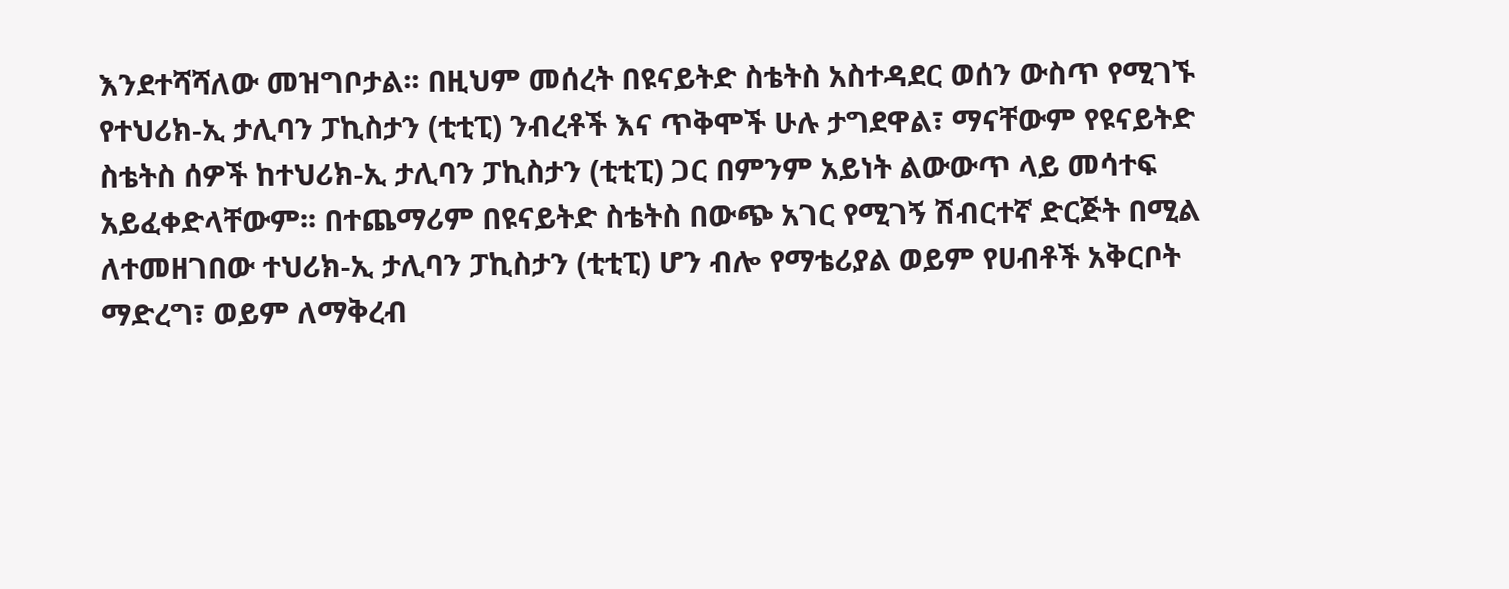እንደተሻሻለው መዝግቦታል፡፡ በዚህም መሰረት በዩናይትድ ስቴትስ አስተዳደር ወሰን ውስጥ የሚገኙ የተህሪክ-ኢ ታሊባን ፓኪስታን (ቲቲፒ) ንብረቶች እና ጥቅሞች ሁሉ ታግደዋል፣ ማናቸውም የዩናይትድ ስቴትስ ሰዎች ከተህሪክ-ኢ ታሊባን ፓኪስታን (ቲቲፒ) ጋር በምንም አይነት ልውውጥ ላይ መሳተፍ አይፈቀድላቸውም፡፡ በተጨማሪም በዩናይትድ ስቴትስ በውጭ አገር የሚገኝ ሽብርተኛ ድርጅት በሚል ለተመዘገበው ተህሪክ-ኢ ታሊባን ፓኪስታን (ቲቲፒ) ሆን ብሎ የማቴሪያል ወይም የሀብቶች አቅርቦት ማድረግ፣ ወይም ለማቅረብ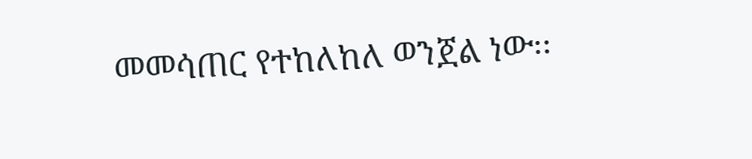መመሳጠር የተከለከለ ወንጀል ነው፡፡